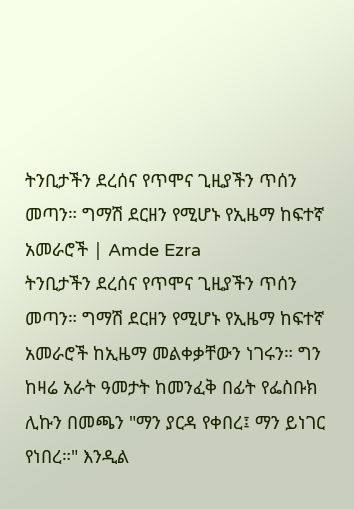ትንቢታችን ደረሰና የጥሞና ጊዚያችን ጥሰን መጣን። ግማሽ ደርዘን የሚሆኑ የኢዜማ ከፍተኛ አመራሮች | Amde Ezra
ትንቢታችን ደረሰና የጥሞና ጊዚያችን ጥሰን መጣን። ግማሽ ደርዘን የሚሆኑ የኢዜማ ከፍተኛ አመራሮች ከኢዜማ መልቀቃቸውን ነገሩን። ግን ከዛሬ አራት ዓመታት ከመንፈቅ በፊት የፌስቡክ ሊኩን በመጫን "ማን ያርዳ የቀበረ፤ ማን ይነገር የነበረ።" እንዲል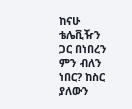ከናሁ ቴሌቪዥን ጋር በነበረን ምን ብለን ነበር? ከስር ያለውን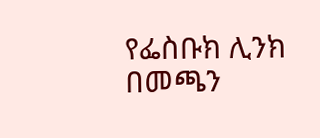የፌስቡክ ሊንክ በመጫን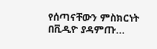የሰጣናቸውን ምስክርነት በቪዲዮ ያዳምጡ...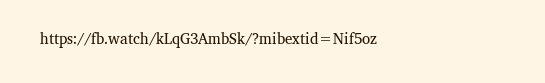https://fb.watch/kLqG3AmbSk/?mibextid=Nif5oz